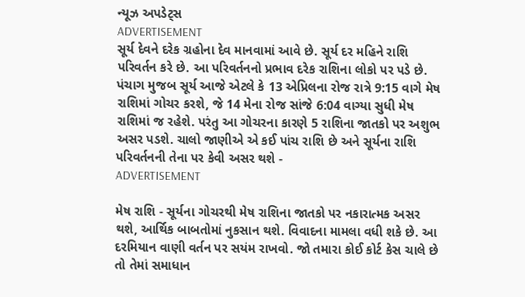ન્યૂઝ અપડેટ્સ
ADVERTISEMENT
સૂર્ય દેવને દરેક ગ્રહોના દેવ માનવામાં આવે છે. સૂર્ય દર મહિને રાશિ પરિવર્તન કરે છે. આ પરિવર્તનનો પ્રભાવ દરેક રાશિના લોકો પર પડે છે. પંચાગ મુજબ સૂર્ય આજે એટલે કે 13 એપ્રિલના રોજ રાત્રે 9:15 વાગે મેષ રાશિમાં ગોચર કરશે, જે 14 મેના રોજ સાંજે 6:04 વાગ્યા સુધી મેષ રાશિમાં જ રહેશે. પરંતુ આ ગોચરના કારણે 5 રાશિના જાતકો પર અશુભ અસર પડશે. ચાલો જાણીએ એ કઈ પાંચ રાશિ છે અને સૂર્યના રાશિ પરિવર્તનની તેના પર કેવી અસર થશે -
ADVERTISEMENT

મેષ રાશિ - સૂર્યના ગોચરથી મેષ રાશિના જાતકો પર નકારાત્મક અસર થશે, આર્થિક બાબતોમાં નુકસાન થશે. વિવાદના મામલા વધી શકે છે. આ દરમિયાન વાણી વર્તન પર સયંમ રાખવો. જો તમારા કોઈ કોર્ટ કેસ ચાલે છે તો તેમાં સમાધાન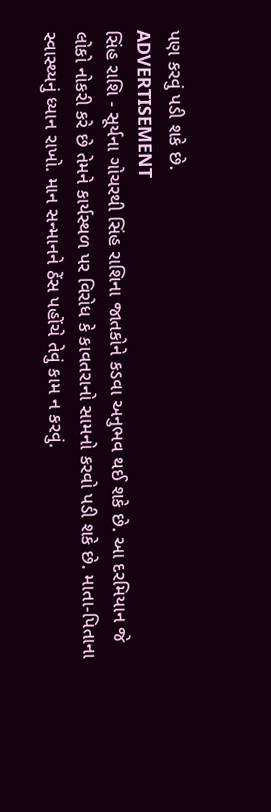પણ કરવું પડી શકે છે.
ADVERTISEMENT
સિંહ રાશિ - સૂર્યના ગોચરથી સિંહ રાશિના જાતકોને કડવા અનુભવ થઈ શકે છે. આ દરમિયાન જે લોકો નોકરી કરે છે તેમને કાર્યસ્થળ પર વિરોધ કે કાવતરાનો સામનો કરવો પડી શકે છે. માતા-પિતાના સ્વાસ્થ્યનું ધ્યાન રાખો. માન સન્માનને ઠેંસ પહોંચે તેવું કામ ન કરવું.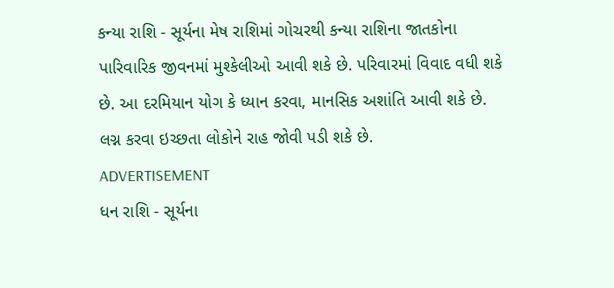કન્યા રાશિ - સૂર્યના મેષ રાશિમાં ગોચરથી કન્યા રાશિના જાતકોના પારિવારિક જીવનમાં મુશ્કેલીઓ આવી શકે છે. પરિવારમાં વિવાદ વધી શકે છે. આ દરમિયાન યોગ કે ધ્યાન કરવા, માનસિક અશાંતિ આવી શકે છે. લગ્ન કરવા ઇચ્છતા લોકોને રાહ જોવી પડી શકે છે.
ADVERTISEMENT
ધન રાશિ - સૂર્યના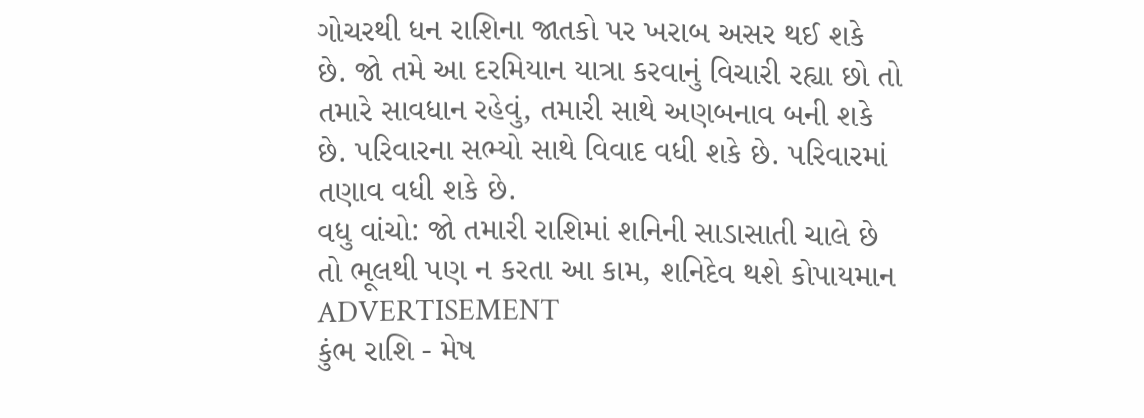ગોચરથી ધન રાશિના જાતકો પર ખરાબ અસર થઈ શકે છે. જો તમે આ દરમિયાન યાત્રા કરવાનું વિચારી રહ્યા છો તો તમારે સાવધાન રહેવું, તમારી સાથે અણબનાવ બની શકે છે. પરિવારના સભ્યો સાથે વિવાદ વધી શકે છે. પરિવારમાં તણાવ વધી શકે છે.
વધુ વાંચો: જો તમારી રાશિમાં શનિની સાડાસાતી ચાલે છે તો ભૂલથી પણ ન કરતા આ કામ, શનિદેવ થશે કોપાયમાન
ADVERTISEMENT
કુંભ રાશિ - મેષ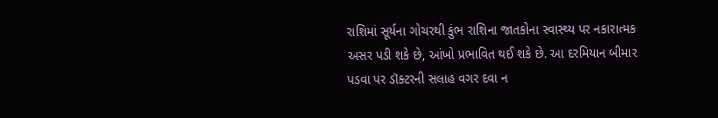રાશિમાં સૂર્યના ગોચરથી કુંભ રાશિના જાતકોના સ્વાસ્થ્ય પર નકારાત્મક અસર પડી શકે છે, આંખો પ્રભાવિત થઈ શકે છે. આ દરમિયાન બીમાર પડવા પર ડૉક્ટરની સલાહ વગર દવા ન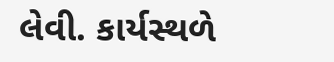લેવી. કાર્યસ્થળે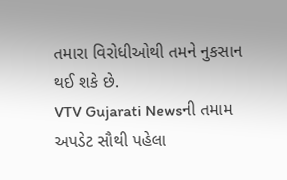તમારા વિરોધીઓથી તમને નુકસાન થઈ શકે છે.
VTV Gujarati Newsની તમામ અપડેટ સૌથી પહેલા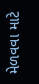મેળવવા માટે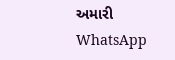અમારી WhatsApp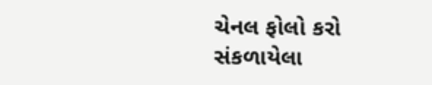ચેનલ ફોલો કરો
સંકળાયેલા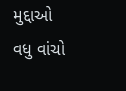મુદ્દાઓ
વધુ વાંચો